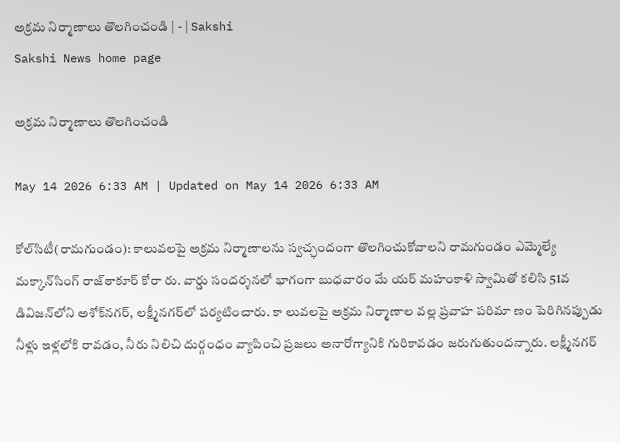అక్రమ నిర్మాణాలు తొలగించండి | - | Sakshi
Sakshi News home page

అక్రమ నిర్మాణాలు తొలగించండి

May 14 2026 6:33 AM | Updated on May 14 2026 6:33 AM

కోల్‌సిటీ(రామగుండం): కాలువలపై అక్రమ నిర్మాణాలను స్వచ్ఛందంగా తొలగించుకోవాలని రామగుండం ఎమ్మెల్యే మక్కాన్‌సింగ్‌ రాజ్‌ఠాకూర్‌ కోరా రు. వార్డు సందర్శనలో భాగంగా బుధవారం మే యర్‌ మహంకాళి స్వామితో కలిసి 51వ డివిజన్‌లోని అశోక్‌నగర్‌, లక్ష్మీనగర్‌లో పర్యటించారు. కా లువలపై అక్రమ నిర్మాణాల వల్ల ప్రవాహ పరిమా ణం పెరిగినప్పుడు నీళ్లు ఇళ్లలోకి రావడం, నీరు నిలిచి దుర్గంధం వ్యాపించి ప్రజలు అనారోగ్యానికి గురికావడం జరుగుతుందన్నారు. లక్ష్మీనగర్‌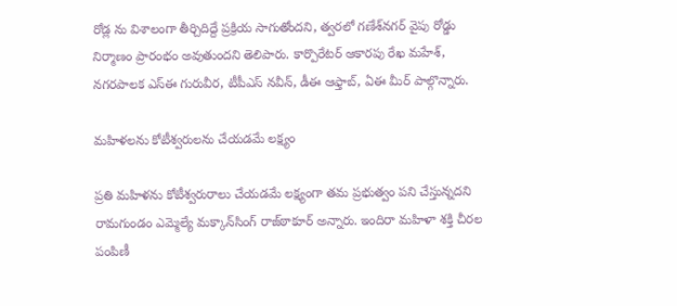రోడ్ల ను విశాలంగా తీర్చిదిద్దే ప్రక్రియ సాగుతోందని, త్వరలో గణేశ్‌నగర్‌ వైపు రోడ్డు నిర్మాణం ప్రారంభం అవుతుందని తెలిపారు. కార్పొరేటర్‌ ఆకారపు రేఖ మహేశ్‌, నగరపాలక ఎస్‌ఈ గురువీర, టీపీఎస్‌ నవీన్‌, డీఈ ఆఫ్తాబ్‌, ఏఈ మీర్‌ పాల్గొన్నారు.

మహిళలను కోటీశ్వరులను చేయడమే లక్ష్యం

ప్రతి మహిళను కోటీశ్వరురాలు చేయడమే లక్ష్యంగా తమ ప్రభుత్వం పని చేస్తున్నదని రామగుండం ఎమ్మెల్యే మక్కాన్‌సింగ్‌ రాజ్‌ఠాకూర్‌ అన్నారు. ఇందిరా మహిళా శక్తి చీరల పంపిణీ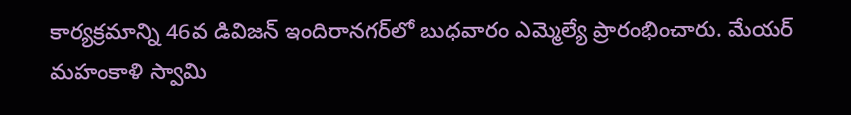కార్యక్రమాన్ని 46వ డివిజన్‌ ఇందిరానగర్‌లో బుధవారం ఎమ్మెల్యే ప్రారంభించారు. మేయర్‌ మహంకాళి స్వామి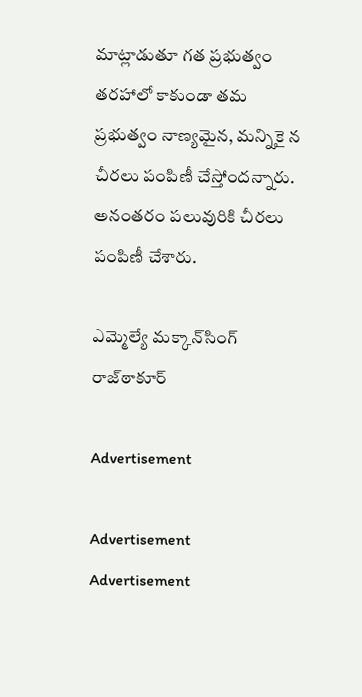మాట్లాడుతూ గత ప్రభుత్వం తరహాలో కాకుండా తమ ప్రభుత్వం నాణ్యమైన, మన్నికై న చీరలు పంపిణీ చేస్తోందన్నారు. అనంతరం పలువురికి చీరలు పంపిణీ చేశారు.

ఎమ్మెల్యే మక్కాన్‌సింగ్‌ రాజ్‌ఠాకూర్‌

Advertisement

Advertisement
Advertisement